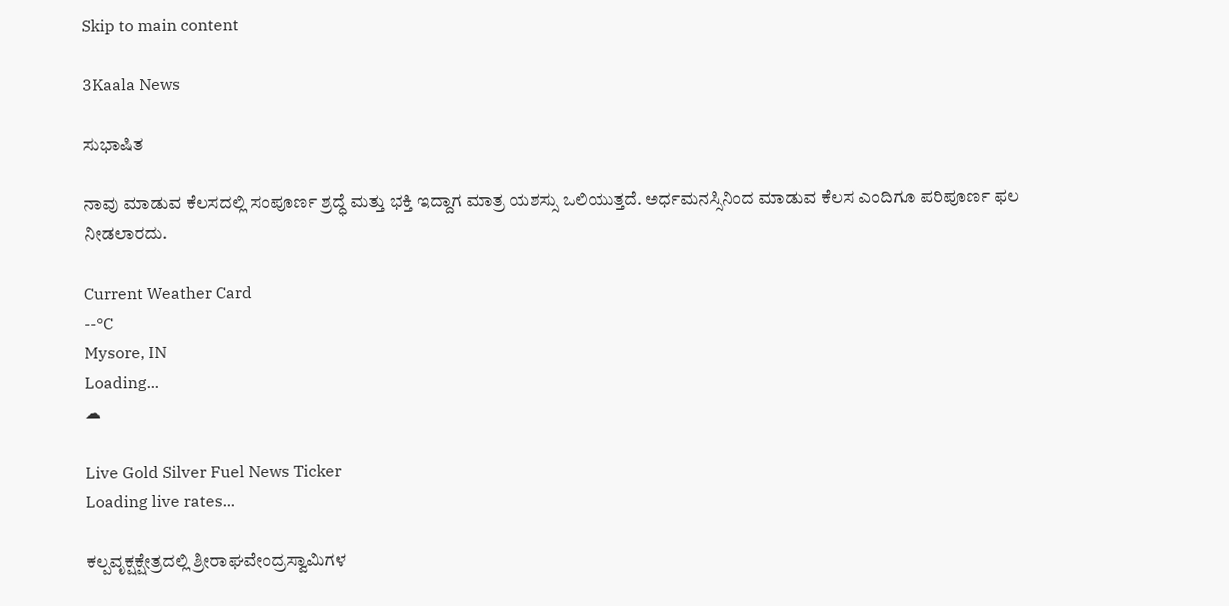Skip to main content

3Kaala News

ಸುಭಾಷಿತ

ನಾವು ಮಾಡುವ ಕೆಲಸದಲ್ಲಿ ಸಂಪೂರ್ಣ ಶ್ರದ್ಧೆ ಮತ್ತು ಭಕ್ತಿ ಇದ್ದಾಗ ಮಾತ್ರ ಯಶಸ್ಸು ಒಲಿಯುತ್ತದೆ. ಅರ್ಧಮನಸ್ಸಿನಿಂದ ಮಾಡುವ ಕೆಲಸ ಎಂದಿಗೂ ಪರಿಪೂರ್ಣ ಫಲ ನೀಡಲಾರದು.

Current Weather Card
--°C
Mysore, IN
Loading...
☁

Live Gold Silver Fuel News Ticker
Loading live rates...

ಕಲ್ಪವೃಕ್ಷಕ್ಷೇತ್ರದಲ್ಲಿ ಶ್ರೀರಾಘವೇಂದ್ರಸ್ವಾಮಿಗಳ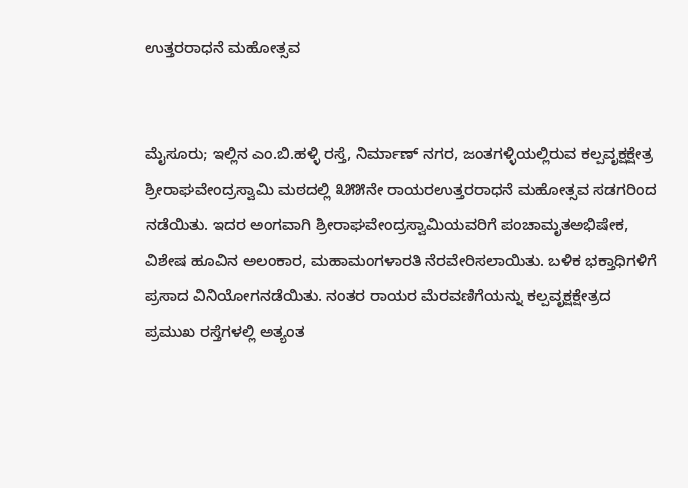ಉತ್ತರರಾಧನೆ ಮಹೋತ್ಸವ


ಮೈಸೂರು; ಇಲ್ಲಿನ ಎಂ.ಬಿ.ಹಳ್ಳಿ ರಸ್ತೆ, ನಿರ್ಮಾಣ್ ನಗರ, ಜಂತಗಳ್ಳಿಯಲ್ಲಿರುವ ಕಲ್ಪವೃಕ್ಷಕ್ಷೇತ್ರ ಶ್ರೀರಾಘವೇಂದ್ರಸ್ವಾಮಿ ಮಠದಲ್ಲಿ ೩೫೫ನೇ ರಾಯರಉತ್ತರರಾಧನೆ ಮಹೋತ್ಸವ ಸಡಗರಿಂದ ನಡೆಯಿತು. ಇದರ ಅಂಗವಾಗಿ ಶ್ರೀರಾಘವೇಂದ್ರಸ್ವಾಮಿಯವರಿಗೆ ಪಂಚಾಮೃತಅಭಿಷೇಕ, ವಿಶೇಷ ಹೂವಿನ ಅಲಂಕಾರ, ಮಹಾಮಂಗಳಾರತಿ ನೆರವೇರಿಸಲಾಯಿತು. ಬಳಿಕ ಭಕ್ತಾಧಿಗಳಿಗೆ ಪ್ರಸಾದ ವಿನಿಯೋಗನಡೆಯಿತು. ನಂತರ ರಾಯರ ಮೆರವಣಿಗೆಯನ್ನು ಕಲ್ಪವೃಕ್ಷಕ್ಷೇತ್ರದ ಪ್ರಮುಖ ರಸ್ತೆಗಳಲ್ಲಿ ಅತ್ಯಂತ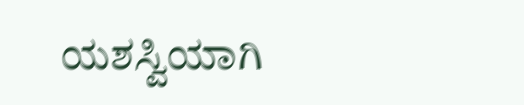ಯಶಸ್ವಿಯಾಗಿ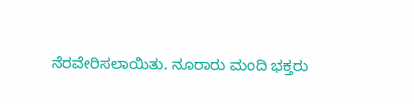ನೆರವೇರಿಸಲಾಯಿತು. ನೂರಾರು ಮಂದಿ ಭಕ್ತರು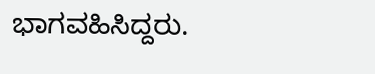ಭಾಗವಹಿಸಿದ್ದರು.